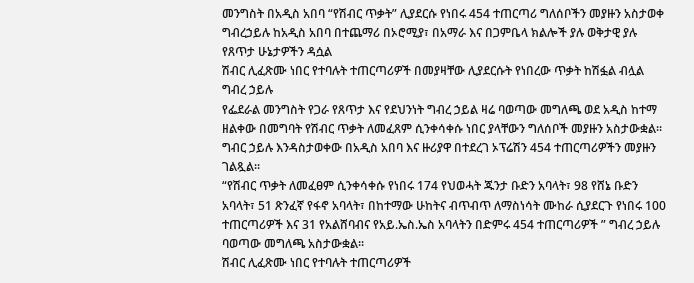መንግስት በአዲስ አበባ “የሽብር ጥቃት” ሊያደርሱ የነበሩ 454 ተጠርጣሪ ግለሰቦችን መያዙን አስታወቀ
ግብረኃይሉ ከአዲስ አበባ በተጨማሪ በኦሮሚያ፣ በአማራ እና በጋምቤላ ክልሎች ያሉ ወቅታዊ ያሉ የጸጥታ ሁኔታዎችን ዳሷል
ሽብር ሊፈጽሙ ነበር የተባሉት ተጠርጣሪዎች በመያዛቸው ሊያደርሱት የነበረው ጥቃት ከሽፏል ብሏል ግብረ ኃይሉ
የፌደራል መንግስት የጋራ የጸጥታ እና የደህንነት ግብረ ኃይል ዛሬ ባወጣው መግለጫ ወደ አዲስ ከተማ ዘልቀው በመግባት የሽብር ጥቃት ለመፈጸም ሲንቀሳቀሱ ነበር ያላቸውን ግለሰቦች መያዙን አስታውቋል፡፡
ግብር ኃይሉ እንዳስታወቀው በአዲስ አበባ እና ዙሪያዋ በተደረገ ኦፕሬሽን 454 ተጠርጣሪዎችን መያዙን ገልጿል፡፡
“የሽብር ጥቃት ለመፈፀም ሲንቀሳቀሱ የነበሩ 174 የህወሓት ጁንታ ቡድን አባላት፣ 98 የሸኔ ቡድን አባላት፣ 51 ጽንፈኛ የፋኖ አባላት፣ በከተማው ሁከትና ብጥብጥ ለማስነሳት ሙከራ ሲያደርጉ የነበሩ 100 ተጠርጣሪዎች እና 31 የአልሸባብና የአይ.ኤስ.ኤስ አባላትን በድምሩ 454 ተጠርጣሪዎች ” ግብረ ኃይሉ ባወጣው መግለጫ አስታውቋል፡፡
ሽብር ሊፈጽሙ ነበር የተባሉት ተጠርጣሪዎች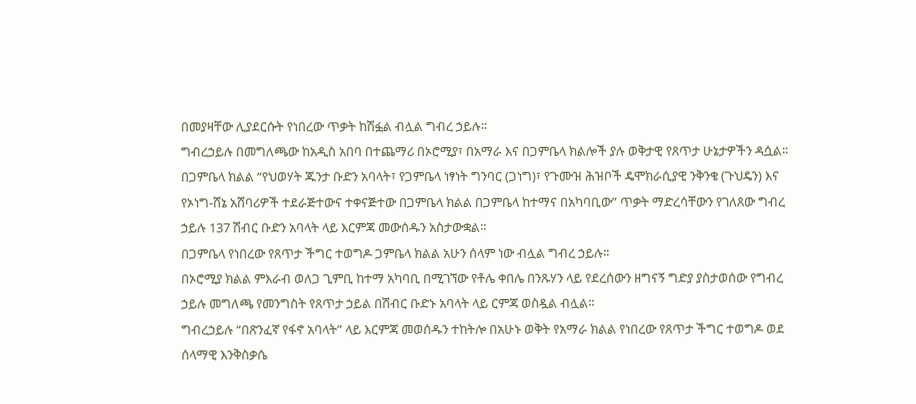በመያዛቸው ሊያደርሱት የነበረው ጥቃት ከሽፏል ብሏል ግብረ ኃይሉ፡፡
ግብረኃይሉ በመግለጫው ከአዲስ አበባ በተጨማሪ በኦሮሚያ፣ በአማራ እና በጋምቤላ ክልሎች ያሉ ወቅታዊ የጸጥታ ሁኔታዎችን ዳሷል፡፡
በጋምቤላ ክልል “የህወሃት ጁንታ ቡድን አባላት፣ የጋምቤላ ነፃነት ግንባር (ጋነግ)፣ የጉሙዝ ሕዝቦች ዴሞክራሲያዊ ንቅንቄ (ጉህዴን) እና የኦነግ-ሸኔ አሸባሪዎች ተደራጅተውና ተቀናጅተው በጋምቤላ ክልል በጋምቤላ ከተማና በአካባቢው” ጥቃት ማድረሳቸውን የገለጸው ግብረ ኃይሉ 137 ሽብር ቡድን አባላት ላይ እርምጃ መውሰዱን አስታውቋል፡፡
በጋምቤላ የነበረው የጸጥታ ችግር ተወግዶ ጋምቤላ ክልል አሁን ሰላም ነው ብሏል ግብረ ኃይሉ፡፡
በኦሮሚያ ክልል ምእራብ ወለጋ ጊምቢ ከተማ አካባቢ በሚገኘው የቶሌ ቀበሌ በንጹሃን ላይ የደረሰውን ዘግናኝ ግድያ ያስታወሰው የግብረ ኃይሉ መግለጫ የመንግስት የጸጥታ ኃይል በሽብር ቡድኑ አባላት ላይ ርምጃ ወስዷል ብሏል፡፡
ግብረኃይሉ “በጽንፈኛ የፋኖ አባላት” ላይ እርምጃ መወሰዱን ተከትሎ በአሁኑ ወቅት የአማራ ክልል የነበረው የጸጥታ ችግር ተወግዶ ወደ ሰላማዊ እንቅስቃሴ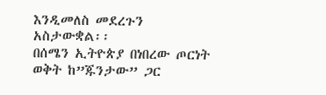እንዲመለስ መደረጉን አስታውቋል፡፡
በሰሜን ኢትዮጵያ በነበረው ጦርነት ወቅት ከ”ጁንታው” ጋር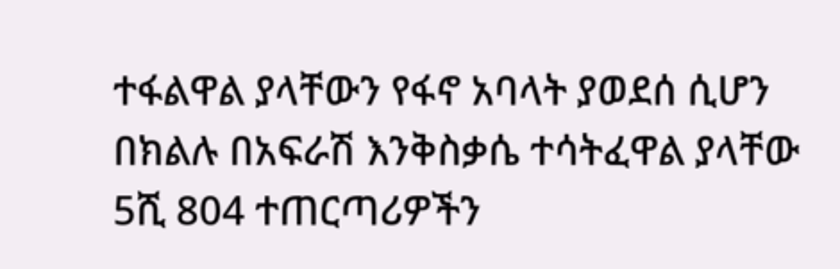ተፋልዋል ያላቸውን የፋኖ አባላት ያወደሰ ሲሆን በክልሉ በአፍራሽ እንቅስቃሴ ተሳትፈዋል ያላቸው 5ሺ 804 ተጠርጣሪዎችን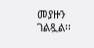መያዙን ገልጿል፡፡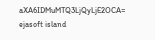aXA6IDMuMTQ3LjQyLjE2OCA= ejasoft island